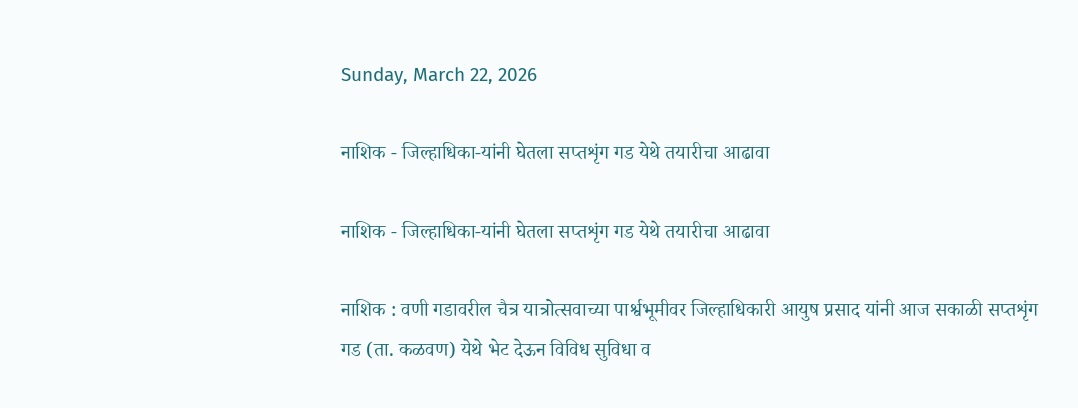Sunday, March 22, 2026

नाशिक - जिल्हाधिका-यांनी घेतला सप्तशृंग गड येथे तयारीचा आढावा

नाशिक - जिल्हाधिका-यांनी घेतला सप्तशृंग गड येथे तयारीचा आढावा

नाशिक : वणी गडावरील चैत्र यात्रोत्सवाच्या पार्श्वभूमीवर जिल्हाधिकारी आयुष प्रसाद यांनी आज सकाळी सप्तशृंग गड (ता. कळवण) येथे भेट देऊन विविध सुविधा व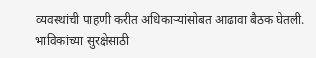व्यवस्थांची पाहणी करीत अधिकाऱ्यांसोबत आढावा बैठक घेतली. भाविकांच्या सुरक्षेसाठी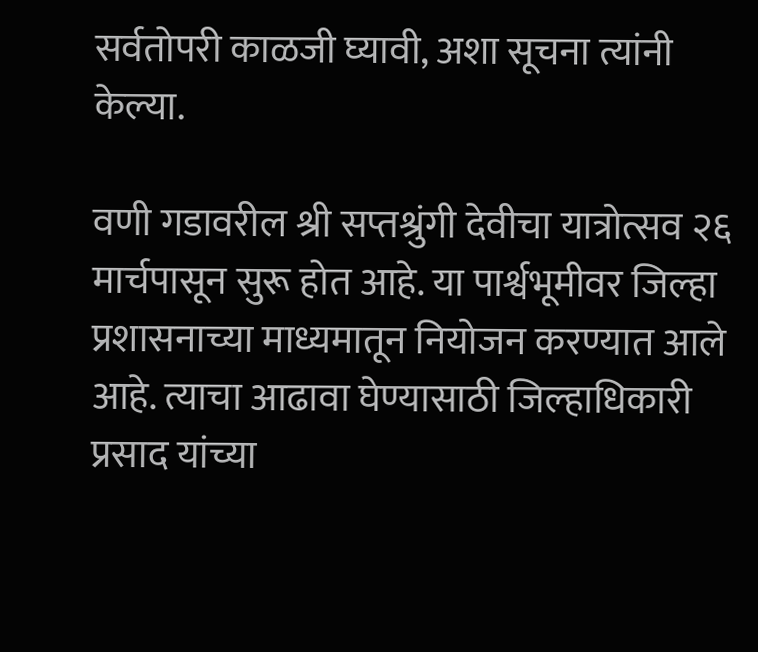सर्वतोपरी काळजी घ्यावी, अशा सूचना त्यांनी केल्या.

वणी गडावरील श्री सप्तश्रुंगी देवीचा यात्रोत्सव २६ मार्चपासून सुरू होत आहे. या पार्श्वभूमीवर जिल्हा प्रशासनाच्या माध्यमातून नियोजन करण्यात आले आहे. त्याचा आढावा घेण्यासाठी जिल्हाधिकारी प्रसाद यांच्या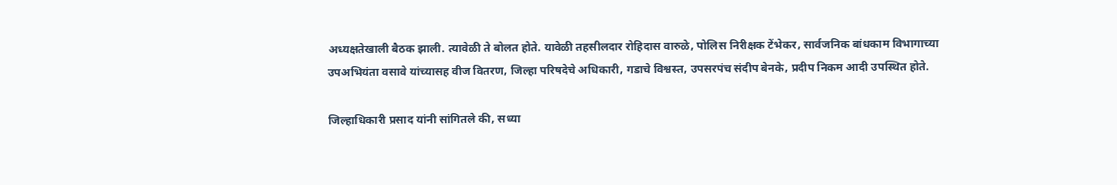अध्यक्षतेखाली बैठक झाली. त्यावेळी ते बोलत होते. यावेळी तहसीलदार रोहिदास वारुळे, पोलिस निरीक्षक टेंभेकर, सार्वजनिक बांधकाम विभागाच्या उपअभियंता वसावे यांच्यासह वीज वितरण, जिल्हा परिषदेचे अधिकारी, गडाचे विश्वस्त, उपसरपंच संदीप बेनके, प्रदीप निकम आदी उपस्थित होते.

जिल्हाधिकारी प्रसाद यांनी सांगितले की, सध्या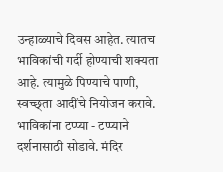उन्हाळ्याचे दिवस आहेत. त्यातच भाविकांची गर्दी होण्याची शक्यता आहे. त्यामुळे पिण्याचे पाणी, स्वच्छ्ता आदींचे नियोजन करावे. भाविकांना टप्प्या - टप्प्याने दर्शनासाठी सोडावे. मंदिर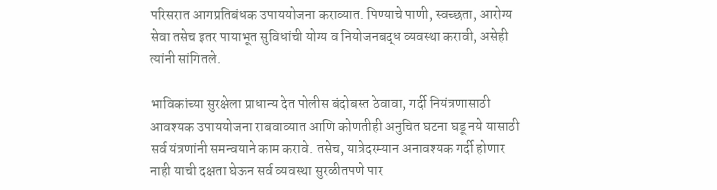परिसरात आगप्रतिबंधक उपाययोजना कराव्यात. पिण्याचे पाणी, स्वच्छता, आरोग्य सेवा तसेच इतर पायाभूत सुविधांची योग्य व नियोजनबद्ध व्यवस्था करावी, असेही त्यांनी सांगितले.

भाविकांच्या सुरक्षेला प्राधान्य देत पोलीस बंदोबस्त ठेवावा, गर्दी नियंत्रणासाठी आवश्यक उपाययोजना राबवाव्यात आणि कोणतीही अनुचित घटना घडू नये यासाठी सर्व यंत्रणांनी समन्वयाने काम करावे. तसेच, यात्रेदरम्यान अनावश्यक गर्दी होणार नाही याची दक्षता घेऊन सर्व व्यवस्था सुरळीतपणे पार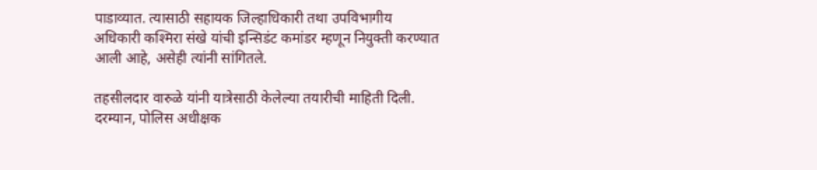पाडाव्यात. त्यासाठी सहायक जिल्हाधिकारी तथा उपविभागीय अधिकारी कश्मिरा संखे यांची इन्सिडंट कमांडर म्हणून नियुक्ती करण्यात आली आहे, असेही त्यांनी सांगितले.

तहसीलदार वारुळे यांनी यात्रेसाठी केलेल्या तयारीची माहिती दिली. दरम्यान, पोलिस अधीक्षक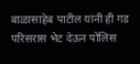बाळासाहेब पाटील यांनी ही गड परिसरास भेट देऊन पोलिस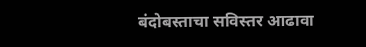बंदोबस्ताचा सविस्तर आढावा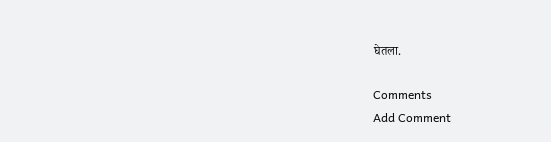घेतला.

Comments
Add Comment